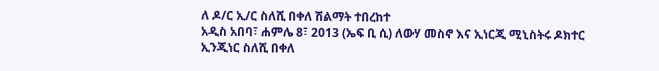ለ ዶ/ር ኢ/ር ስለሺ በቀለ ሽልማት ተበረከተ
አዲስ አበባ፣ ሐምሌ 8፣ 2013 (ኤፍ ቢ ሲ) ለውሃ መስኖ እና ኢነርጂ ሚኒስትሩ ዶክተር ኢንጂነር ስለሺ በቀለ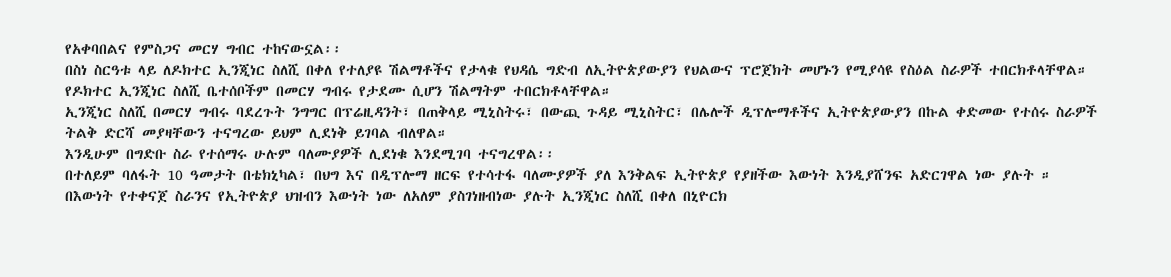የአቀባበልና የምስጋና መርሃ ግብር ተከናውኗል፡፡
በስነ ስርዓቱ ላይ ለዶክተር ኢንጂነር ስለሺ በቀለ የተለያዩ ሽልማቶችና የታላቁ የህዳሴ ግድብ ለኢትዮጵያውያን የህልውና ፕሮጀክት መሆኑን የሚያሳዩ የስዕል ስራዎች ተበርክቶላቸዋል።
የዶክተር ኢንጂነር ስለሺ ቤተሰቦችም በመርሃ ግብሩ የታደሙ ሲሆን ሽልማትም ተበርክቶላቸዋል።
ኢንጂነር ስለሺ በመርሃ ግብሩ ባደረጉት ንግግር በፕሬዚዳንት፣ በጠቅላይ ሚኒስትሩ፣ በውጪ ጉዳይ ሚኒስትር፣ በሌሎች ዲፕሎማቶችና ኢትዮጵያውያን በኩል ቀድመው የተሰሩ ስራዎች ትልቅ ድርሻ መያዛቸውን ተናግረው ይህም ሊደነቅ ይገባል ብለዋል።
እንዲሁም በግድቡ ስራ የተሰማሩ ሁሉም ባለሙያዎች ሊደነቁ እንደሚገባ ተናግረዋል፡፡
በተለይም ባለፋት 10 ዓመታት በቴክኒካል፣ በህግ እና በዲፕሎማ ዘርፍ የተሳተፋ ባለሙያዎች ያለ እንቅልፍ ኢትዮጵያ የያዘችው እውነት እንዲያሸንፍ አድርገዋል ነው ያሉት ።
በእውነት የተቀናጀ ስራንና የኢትዮጵያ ህዝብን እውነት ነው ለአለም ያስገነዘብነው ያሉት ኢንጂነር ስለሺ በቀለ በኒዮርክ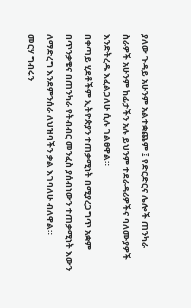ያለው ጉዳይ አሁንም አልተቋጨም ፤ የድርድርና ሌሎች ጠንካራ ስራዎች አሁንም ከፊታችን አሉ ይህንም ተደራዳሪዎችና ባለሙያዎች እንድትረዱ እፈልጋለሁ ሲሉ ገልፀዋል።
በቀጣይ ሂደቶችም ኢትዮጵያን ተጠቃሚነት በሚያረጋግጥ አቋም በጥንቃቄና በጠንካራ የትብብር መንፈስ ያሰብነውን ተጠቃሚነት እውን ለማድረግ እንደምንሰራ ለህዝባችን ቃል እገባለሁ ብለዋል።
መርሃ ግብሩን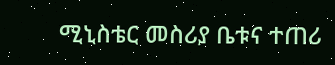ሚኒስቴር መስሪያ ቤቱና ተጠሪ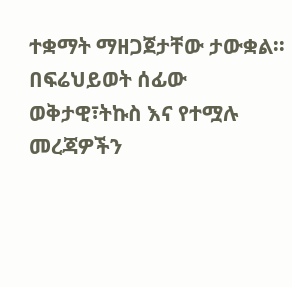ተቋማት ማዘጋጀታቸው ታውቋል፡፡
በፍሬህይወት ሰፊው
ወቅታዊ፣ትኩስ እና የተሟሉ መረጃዎችን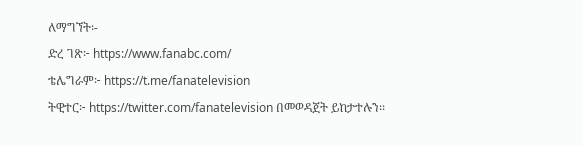ለማግኘት፡-
ድረ ገጽ፦ https://www.fanabc.com/
ቴሌግራም፦ https://t.me/fanatelevision
ትዊተር፦ https://twitter.com/fanatelevision በመወዳጀት ይከታተሉን፡፡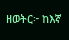ዘወትር፦ ከእኛ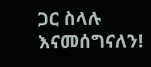ጋር ስላሉ እናመሰግናለን!